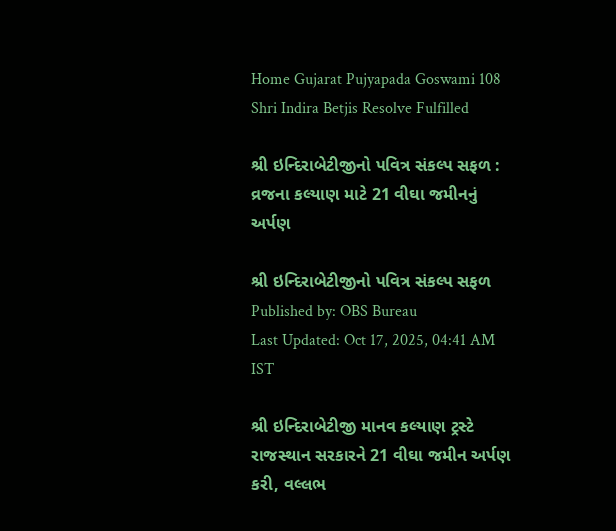Home Gujarat Pujyapada Goswami 108 Shri Indira Betjis Resolve Fulfilled

શ્રી ઇન્દિરાબેટીજીનો પવિત્ર સંકલ્પ સફળ : વ્રજના કલ્યાણ માટે 21 વીઘા જમીનનું અર્પણ

શ્રી ઇન્દિરાબેટીજીનો પવિત્ર સંકલ્પ સફળ
Published by: OBS Bureau
Last Updated: Oct 17, 2025, 04:41 AM IST

શ્રી ઇન્દિરાબેટીજી માનવ કલ્યાણ ટ્રસ્ટે રાજસ્થાન સરકારને 21 વીઘા જમીન અર્પણ કરી, વલ્લભ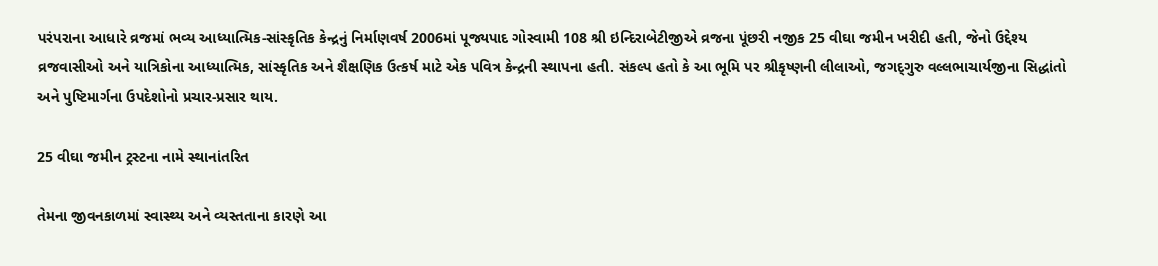પરંપરાના આધારે વ્રજમાં ભવ્ય આધ્યાત્મિક-સાંસ્કૃતિક કેન્દ્રનું નિર્માણવર્ષ 2006માં પૂજ્યપાદ ગોસ્વામી 108 શ્રી ઇન્દિરાબેટીજીએ વ્રજના પૂંછરી નજીક 25 વીઘા જમીન ખરીદી હતી, જેનો ઉદ્દેશ્ય વ્રજવાસીઓ અને યાત્રિકોના આધ્યાત્મિક, સાંસ્કૃતિક અને શૈક્ષણિક ઉત્કર્ષ માટે એક પવિત્ર કેન્દ્રની સ્થાપના હતી. સંકલ્પ હતો કે આ ભૂમિ પર શ્રીકૃષ્ણની લીલાઓ, જગદ્‌ગુરુ વલ્લભાચાર્યજીના સિદ્ધાંતો અને પુષ્ટિમાર્ગના ઉપદેશોનો પ્રચાર-પ્રસાર થાય.

25 વીઘા જમીન ટ્રસ્ટના નામે સ્થાનાંતરિત

તેમના જીવનકાળમાં સ્વાસ્થ્ય અને વ્યસ્તતાના કારણે આ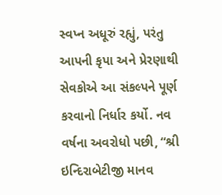સ્વપ્ન અધૂરું રહ્યું, પરંતુ આપની કૃપા અને પ્રેરણાથી સેવકોએ આ સંકલ્પને પૂર્ણ કરવાનો નિર્ધાર કર્યો. નવ વર્ષના અવરોધો પછી, “શ્રી ઇન્દિરાબેટીજી માનવ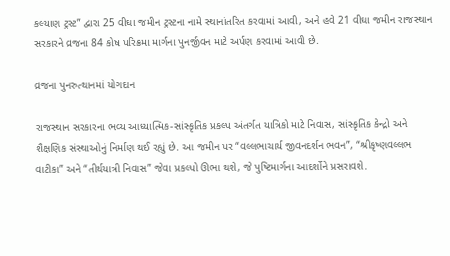કલ્યાણ ટ્રસ્ટ” દ્વારા 25 વીઘા જમીન ટ્રસ્ટના નામે સ્થાનાંતરિત કરવામાં આવી, અને હવે 21 વીઘા જમીન રાજસ્થાન સરકારને વ્રજના 84 કોષ પરિક્રમા માર્ગના પુનર્જીવન માટે અર્પણ કરવામાં આવી છે.

વ્રજના પુનરુત્થાનમાં યોગદાન

રાજસ્થાન સરકારના ભવ્ય આધ્યાત્મિક-સાંસ્કૃતિક પ્રકલ્પ અંતર્ગત યાત્રિકો માટે નિવાસ, સાંસ્કૃતિક કેન્દ્રો અને શૈક્ષણિક સંસ્થાઓનું નિર્માણ થઈ રહ્યું છે. આ જમીન પર “વલ્લભાચાર્ય જીવનદર્શન ભવન”, “શ્રીકૃષ્ણવલ્લભ વાટીકા” અને “તીર્થયાત્રી નિવાસ” જેવા પ્રકલ્પો ઊભા થશે, જે પુષ્ટિમાર્ગના આદર્શોને પ્રસરાવશે.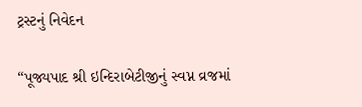ટ્રસ્ટનું નિવેદન

“પૂજ્યપાદ શ્રી ઇન્દિરાબેટીજીનું સ્વપ્ન વ્રજમાં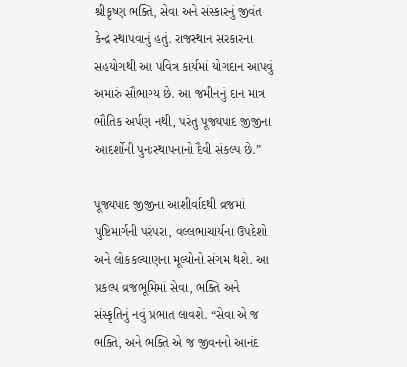શ્રીકૃષ્ણ ભક્તિ, સેવા અને સંસ્કારનું જીવંત કેન્દ્ર સ્થાપવાનું હતું. રાજસ્થાન સરકારના સહયોગથી આ પવિત્ર કાર્યમાં યોગદાન આપવું અમારું સૌભાગ્ય છે. આ જમીનનું દાન માત્ર ભૌતિક અર્પણ નથી, પરંતુ પૂજ્યપાદ જીજીના આદર્શોની પુનઃસ્થાપનાનો દૈવી સંકલ્પ છે.”

પૂજ્યપાદ જીજીના આશીર્વાદથી વ્રજમાં પુષ્ટિમાર્ગની પરંપરા, વલ્લભાચાર્યના ઉપદેશો અને લોકકલ્યાણના મૂલ્યોનો સંગમ થશે. આ પ્રકલ્પ વ્રજભૂમિમાં સેવા, ભક્તિ અને સંસ્કૃતિનું નવું પ્રભાત લાવશે. “સેવા એ જ ભક્તિ, અને ભક્તિ એ જ જીવનનો આનંદ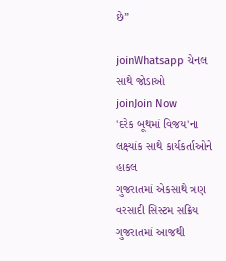છે”

joinWhatsapp ચેનલ સાથે જોડાઓ
joinJoin Now
'દરેક બૂથમાં વિજય'ના લક્ષ્યાંક સાથે કાર્યકર્તાઓને હાકલ
ગુજરાતમાં એકસાથે ત્રણ વરસાદી સિસ્ટમ સક્રિય
ગુજરાતમાં આજથી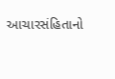આચારસંહિતાનો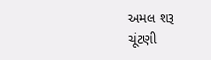અમલ શરૂ
ચૂંટણી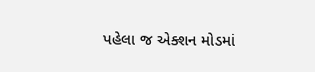પહેલા જ એક્શન મોડમાં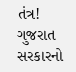તંત્ર!
ગુજરાત સરકારનો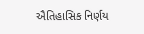ઐતિહાસિક નિર્ણય